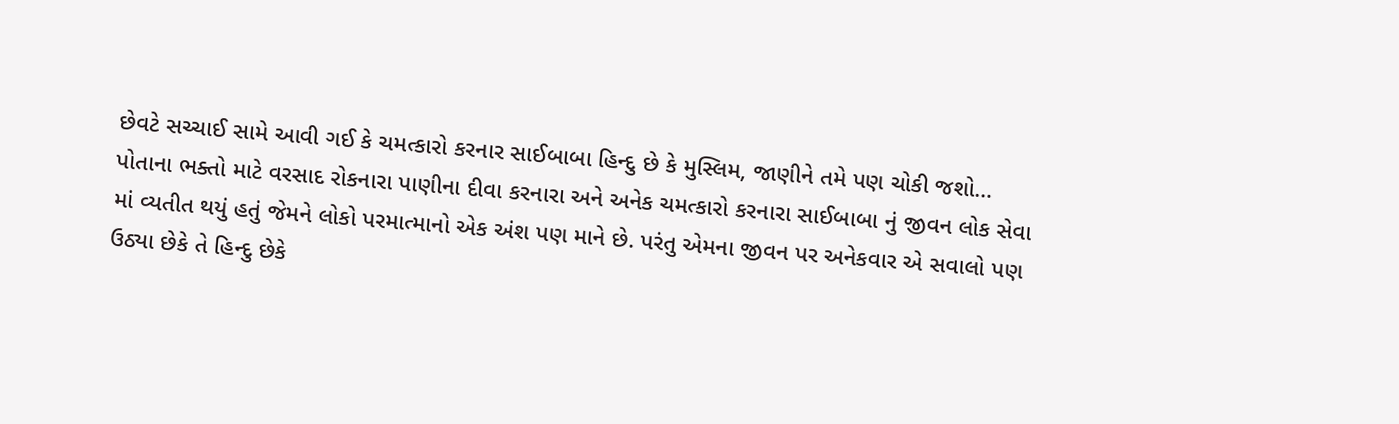છેવટે સચ્ચાઈ સામે આવી ગઈ કે ચમત્કારો કરનાર સાઈબાબા હિન્દુ છે કે મુસ્લિમ, જાણીને તમે પણ ચોકી જશો…
પોતાના ભક્તો માટે વરસાદ રોકનારા પાણીના દીવા કરનારા અને અનેક ચમત્કારો કરનારા સાઈબાબા નું જીવન લોક સેવા માં વ્યતીત થયું હતું જેમને લોકો પરમાત્માનો એક અંશ પણ માને છે. પરંતુ એમના જીવન પર અનેકવાર એ સવાલો પણ ઉઠ્યા છેકે તે હિન્દુ છેકે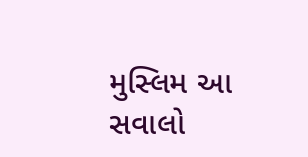મુસ્લિમ આ સવાલો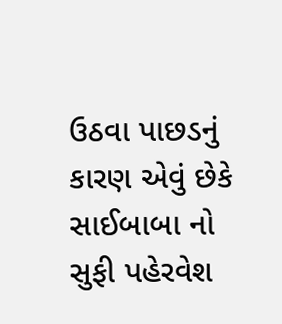ઉઠવા પાછડનું કારણ એવું છેકે સાઈબાબા નો સુફી પહેરવેશ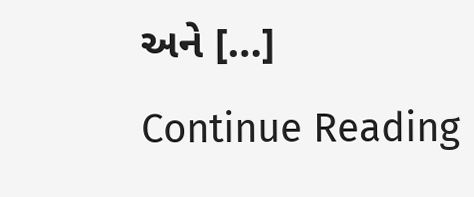અને […]
Continue Reading